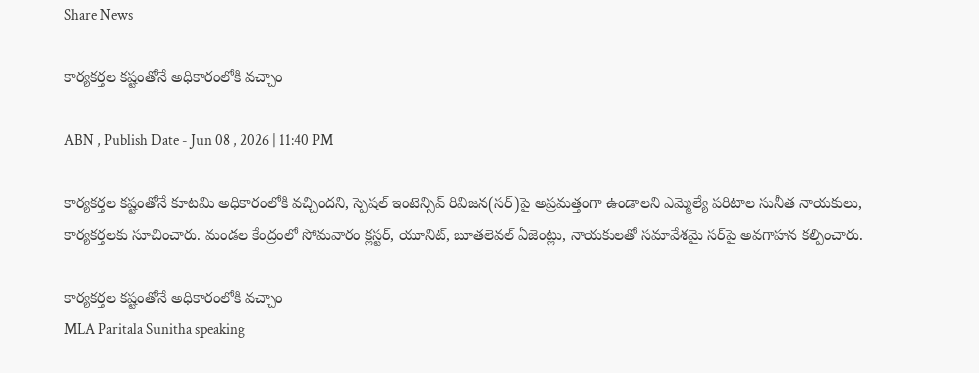Share News

కార్యకర్తల కష్టంతోనే అధికారంలోకి వచ్చాం

ABN , Publish Date - Jun 08 , 2026 | 11:40 PM

కార్యకర్తల కష్టంతోనే కూటమి అధికారంలోకి వచ్చిందని, స్పెషల్‌ ఇంటెన్సివ్‌ రివిజన(సర్‌)పై అప్రమత్తంగా ఉండాలని ఎమ్మెల్యే పరిటాల సునీత నాయకులు, కార్యకర్తలకు సూచించారు. మండల కేంద్రంలో సోమవారం క్లస్టర్‌, యూనిట్‌, బూతలెవల్‌ ఏజెంట్లు, నాయకులతో సమావేశమై సర్‌పై అవగాహన కల్పించారు.

కార్యకర్తల కష్టంతోనే అధికారంలోకి వచ్చాం
MLA Paritala Sunitha speaking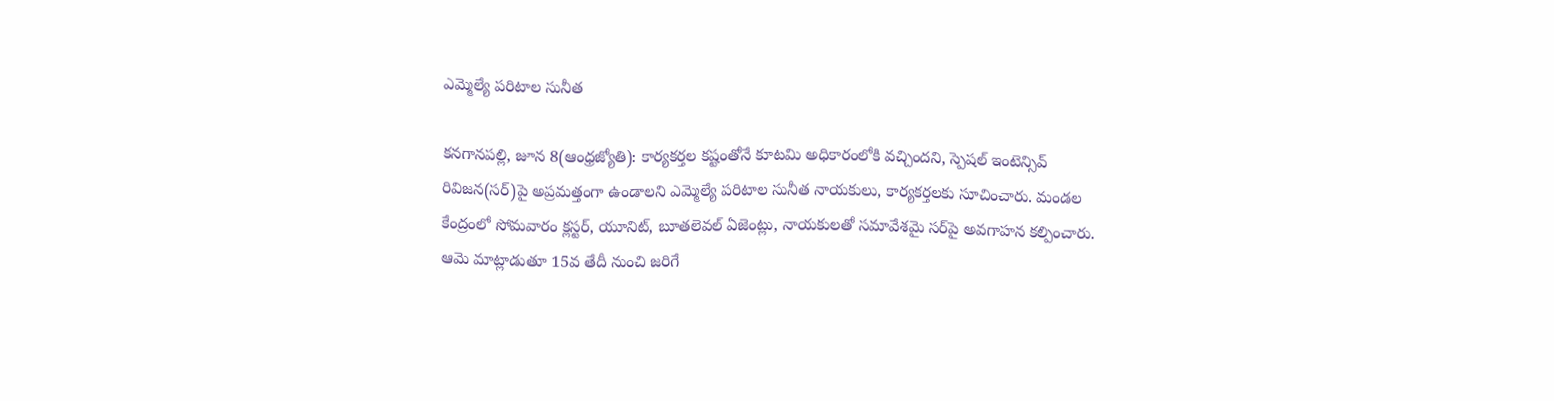ఎమ్మెల్యే పరిటాల సునీత

కనగానపల్లి, జూన 8(ఆంధ్రజ్యోతి): కార్యకర్తల కష్టంతోనే కూటమి అధికారంలోకి వచ్చిందని, స్పెషల్‌ ఇంటెన్సివ్‌ రివిజన(సర్‌)పై అప్రమత్తంగా ఉండాలని ఎమ్మెల్యే పరిటాల సునీత నాయకులు, కార్యకర్తలకు సూచించారు. మండల కేంద్రంలో సోమవారం క్లస్టర్‌, యూనిట్‌, బూతలెవల్‌ ఏజెంట్లు, నాయకులతో సమావేశమై సర్‌పై అవగాహన కల్పించారు. ఆమె మాట్లాడుతూ 15వ తేదీ నుంచి జరిగే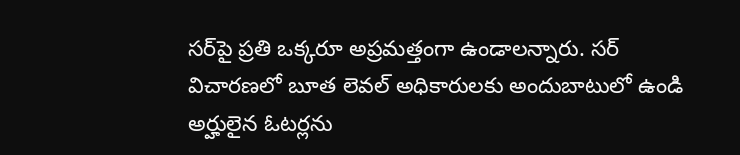సర్‌పై ప్రతి ఒక్కరూ అప్రమత్తంగా ఉండాలన్నారు. సర్‌ విచారణలో బూత లెవల్‌ అధికారులకు అందుబాటులో ఉండి అర్హులైన ఓటర్లను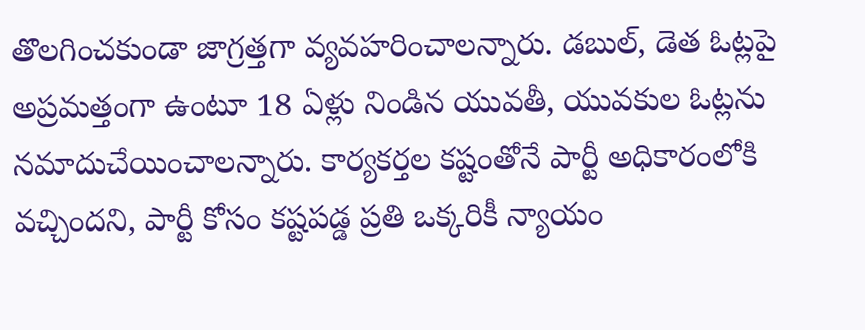తొలగించకుండా జాగ్రత్తగా వ్యవహరించాలన్నారు. డబుల్‌, డెత ఓట్లపై అప్రమత్తంగా ఉంటూ 18 ఏళ్లు నిండిన యువతీ, యువకుల ఓట్లను నమాదుచేయించాలన్నారు. కార్యకర్తల కష్టంతోనే పార్టీ అధికారంలోకి వచ్చిందని, పార్టీ కోసం కష్టపడ్డ ప్రతి ఒక్కరికీ న్యాయం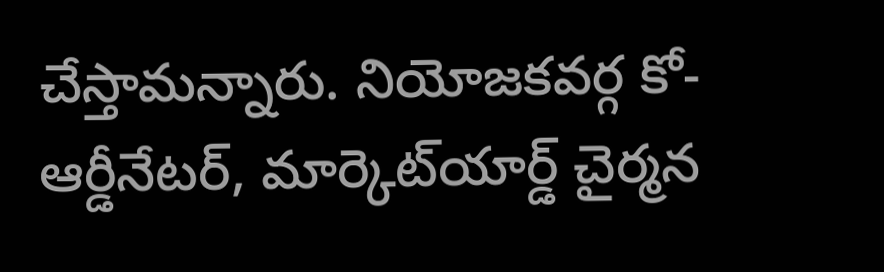చేస్తామన్నారు. నియోజకవర్గ కో-ఆర్డీనేటర్‌, మార్కెట్‌యార్డ్‌ చైర్మన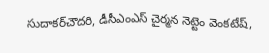సుదాకర్‌చౌదరి, డీసీఎంఎస్‌ చైర్మన నెట్టెం వెంకటేష్‌,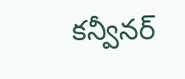కన్వీనర్‌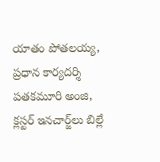యాతం పోతలయ్య, ప్రధాన కార్యదర్శి పతకమూరి అంజి, క్లస్టర్‌ ఇనచార్జ్‌లు బిల్లే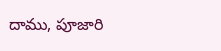దాము, పూజారి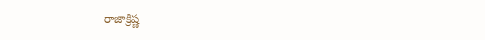రాజాక్రిష్ణ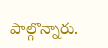పాల్గొన్నారు.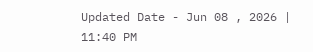Updated Date - Jun 08 , 2026 | 11:40 PM